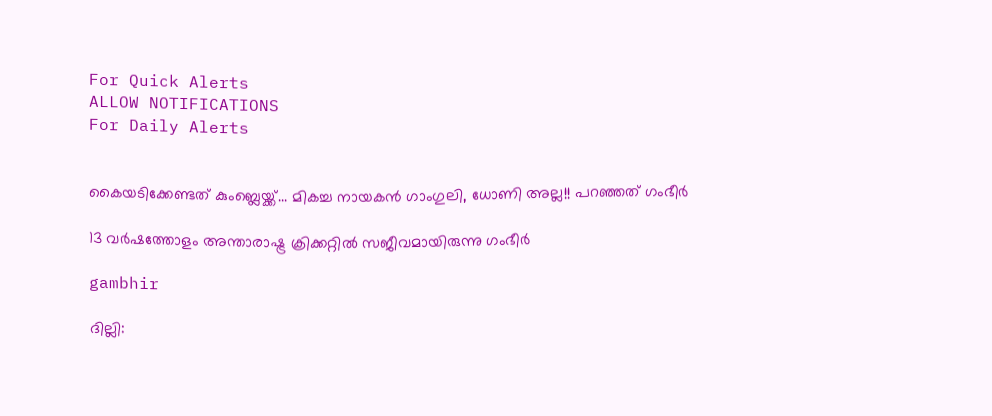For Quick Alerts
ALLOW NOTIFICATIONS
For Daily Alerts


കൈയടിക്കേണ്ടത് കുംബ്ലെയ്ക്ക്... മികച്ച നായകന്‍ ഗാംഗുലി, ധോണി അല്ല!! പറഞ്ഞത് ഗംഭീര്‍

13 വര്‍ഷത്തോളം അന്താരാഷ്ട്ര ക്രിക്കറ്റില്‍ സജീവമായിരുന്നു ഗംഭീര്‍

gambhir

ദില്ലി: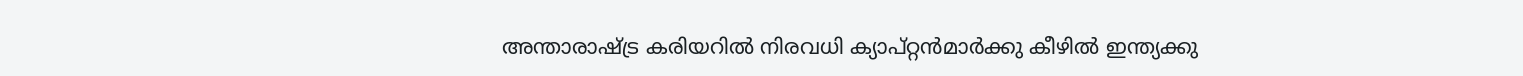അന്താരാഷ്ട്ര കരിയറില്‍ നിരവധി ക്യാപ്റ്റന്‍മാര്‍ക്കു കീഴില്‍ ഇന്ത്യക്കു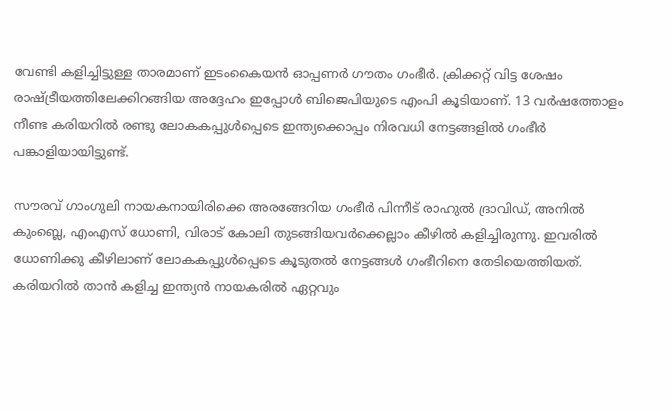വേണ്ടി കളിച്ചിട്ടുള്ള താരമാണ് ഇടംകൈയന്‍ ഓപ്പണര്‍ ഗൗതം ഗംഭീര്‍. ക്രിക്കറ്റ് വിട്ട ശേഷം രാഷ്ട്രീയത്തിലേക്കിറങ്ങിയ അദ്ദേഹം ഇപ്പോള്‍ ബിജെപിയുടെ എംപി കൂടിയാണ്. 13 വര്‍ഷത്തോളം നീണ്ട കരിയറില്‍ രണ്ടു ലോകകപ്പുള്‍പ്പെടെ ഇന്ത്യക്കൊപ്പം നിരവധി നേട്ടങ്ങളില്‍ ഗംഭീര്‍ പങ്കാളിയായിട്ടുണ്ട്.

സൗരവ് ഗാംഗുലി നായകനായിരിക്കെ അരങ്ങേറിയ ഗംഭീര്‍ പിന്നീട് രാഹുല്‍ ദ്രാവിഡ്, അനില്‍ കുംബ്ലെ, എംഎസ് ധോണി, വിരാട് കോലി തുടങ്ങിയവര്‍ക്കെല്ലാം കീഴില്‍ കളിച്ചിരുന്നു. ഇവരില്‍ ധോണിക്കു കീഴിലാണ് ലോകകപ്പുള്‍പ്പെടെ കൂടുതല്‍ നേട്ടങ്ങള്‍ ഗംഭീറിനെ തേടിയെത്തിയത്. കരിയറില്‍ താന്‍ കളിച്ച ഇന്ത്യന്‍ നായകരില്‍ ഏറ്റവും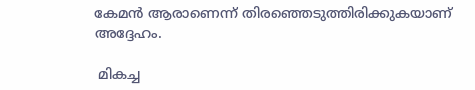കേമന്‍ ആരാണെന്ന് തിരഞ്ഞെടുത്തിരിക്കുകയാണ് അദ്ദേഹം.

 മികച്ച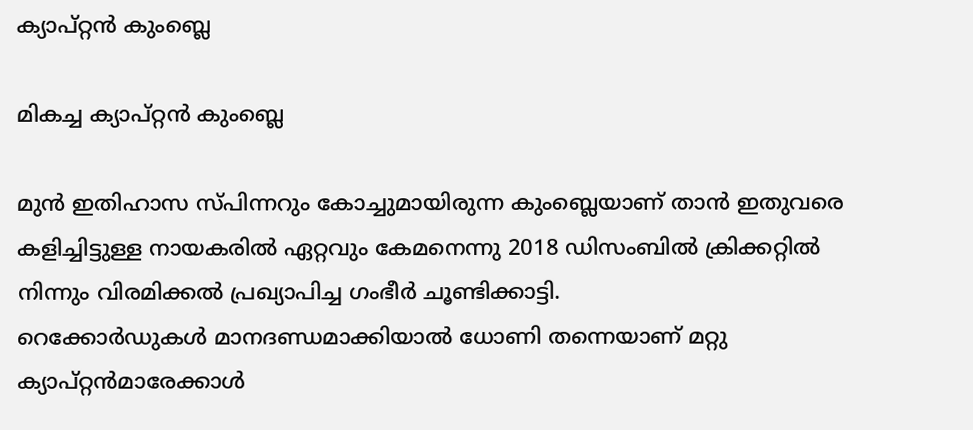ക്യാപ്റ്റന്‍ കുംബ്ലെ

മികച്ച ക്യാപ്റ്റന്‍ കുംബ്ലെ

മുന്‍ ഇതിഹാസ സ്പിന്നറും കോച്ചുമായിരുന്ന കുംബ്ലെയാണ് താന്‍ ഇതുവരെ കളിച്ചിട്ടുള്ള നായകരില്‍ ഏറ്റവും കേമനെന്നു 2018 ഡിസംബില്‍ ക്രിക്കറ്റില്‍ നിന്നും വിരമിക്കല്‍ പ്രഖ്യാപിച്ച ഗംഭീര്‍ ചൂണ്ടിക്കാട്ടി.
റെക്കോര്‍ഡുകള്‍ മാനദണ്ഡമാക്കിയാല്‍ ധോണി തന്നെയാണ് മറ്റു ക്യാപ്റ്റന്‍മാരേക്കാള്‍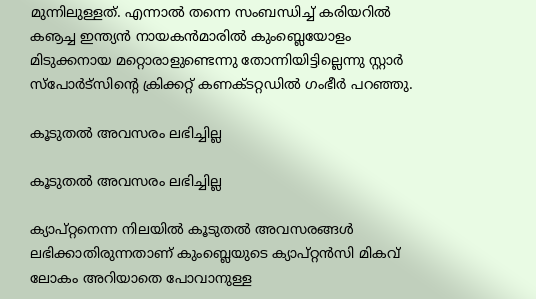മുന്നിലുള്ളത്. എന്നാല്‍ തന്നെ സംബന്ധിച്ച് കരിയറില്‍ കൡച്ച ഇന്ത്യന്‍ നായകന്‍മാരില്‍ കുംബ്ലെയോളം മിടുക്കനായ മറ്റൊരാളുണ്ടെന്നു തോന്നിയിട്ടില്ലെന്നു സ്റ്റാര്‍ സ്‌പോര്‍ട്‌സിന്റെ ക്രിക്കറ്റ് കണക്ടറ്റഡില്‍ ഗംഭീര്‍ പറഞ്ഞു.

കൂടുതല്‍ അവസരം ലഭിച്ചില്ല

കൂടുതല്‍ അവസരം ലഭിച്ചില്ല

ക്യാപ്റ്റനെന്ന നിലയില്‍ കൂടുതല്‍ അവസരങ്ങള്‍ ലഭിക്കാതിരുന്നതാണ് കുംബ്ലെയുടെ ക്യാപ്റ്റന്‍സി മികവ് ലോകം അറിയാതെ പോവാനുള്ള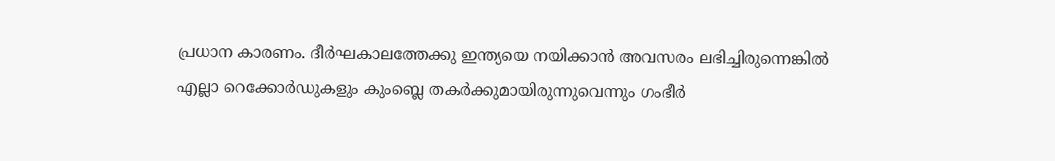പ്രധാന കാരണം. ദീര്‍ഘകാലത്തേക്കു ഇന്ത്യയെ നയിക്കാന്‍ അവസരം ലഭിച്ചിരുന്നെങ്കില്‍ എല്ലാ റെക്കോര്‍ഡുകളും കുംബ്ലെ തകര്‍ക്കുമായിരുന്നുവെന്നും ഗംഭീര്‍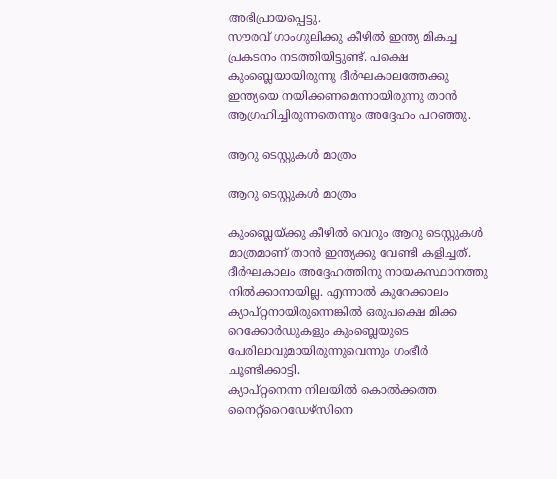അഭിപ്രായപ്പെട്ടു.
സൗരവ് ഗാംഗുലിക്കു കീഴില്‍ ഇന്ത്യ മികച്ച പ്രകടനം നടത്തിയിട്ടുണ്ട്. പക്ഷെ കുംബ്ലെയായിരുന്നു ദീര്‍ഘകാലത്തേക്കു ഇന്ത്യയെ നയിക്കണമെന്നായിരുന്നു താന്‍ ആഗ്രഹിച്ചിരുന്നതെന്നും അദ്ദേഹം പറഞ്ഞു.

ആറു ടെസ്റ്റുകള്‍ മാത്രം

ആറു ടെസ്റ്റുകള്‍ മാത്രം

കുംബ്ലെയ്ക്കു കീഴില്‍ വെറും ആറു ടെസ്റ്റുകള്‍ മാത്രമാണ് താന്‍ ഇന്ത്യക്കു വേണ്ടി കളിച്ചത്. ദീര്‍ഘകാലം അദ്ദേഹത്തിനു നായകസ്ഥാനത്തു നില്‍ക്കാനായില്ല. എന്നാല്‍ കുറേക്കാലം ക്യാപ്റ്റനായിരുന്നെങ്കില്‍ ഒരുപക്ഷെ മിക്ക റെക്കോര്‍ഡുകളും കുംബ്ലെയുടെ പേരിലാവുമായിരുന്നുവെന്നും ഗംഭീര്‍ ചൂണ്ടിക്കാട്ടി.
ക്യാപ്റ്റനെന്ന നിലയില്‍ കൊല്‍ക്കത്ത നൈറ്റ്‌റൈഡേഴ്‌സിനെ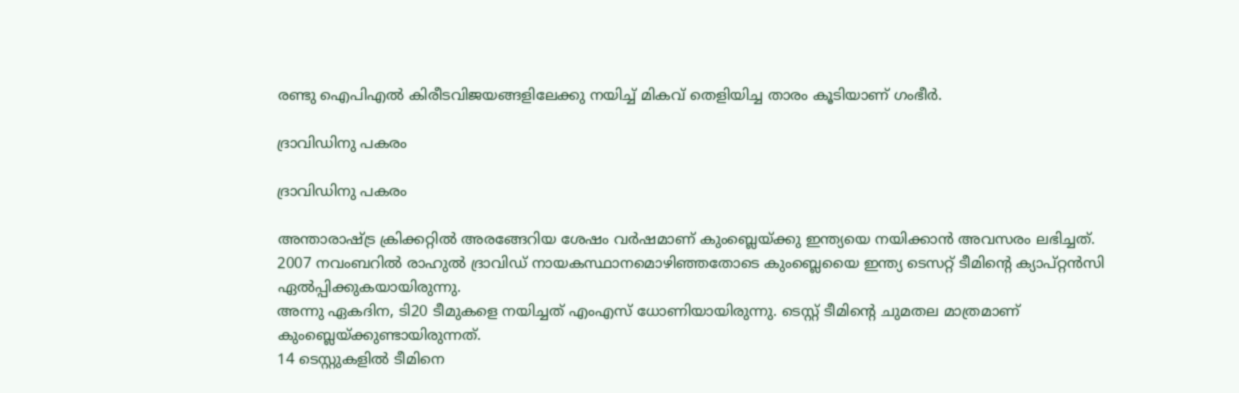രണ്ടു ഐപിഎല്‍ കിരീടവിജയങ്ങളിലേക്കു നയിച്ച് മികവ് തെളിയിച്ച താരം കൂടിയാണ് ഗംഭീര്‍.

ദ്രാവിഡിനു പകരം

ദ്രാവിഡിനു പകരം

അന്താരാഷ്ട്ര ക്രിക്കറ്റില്‍ അരങ്ങേറിയ ശേഷം വര്‍ഷമാണ് കുംബ്ലെയ്ക്കു ഇന്ത്യയെ നയിക്കാന്‍ അവസരം ലഭിച്ചത്. 2007 നവംബറില്‍ രാഹുല്‍ ദ്രാവിഡ് നായകസ്ഥാനമൊഴിഞ്ഞതോടെ കുംബ്ലെയൈ ഇന്ത്യ ടെസറ്റ് ടീമിന്റെ ക്യാപ്റ്റന്‍സി ഏല്‍പ്പിക്കുകയായിരുന്നു.
അന്നു ഏകദിന, ടി20 ടീമുകളെ നയിച്ചത് എംഎസ് ധോണിയായിരുന്നു. ടെസ്റ്റ് ടീമിന്റെ ചുമതല മാത്രമാണ് കുംബ്ലെയ്ക്കുണ്ടായിരുന്നത്.
14 ടെസ്റ്റുകളില്‍ ടീമിനെ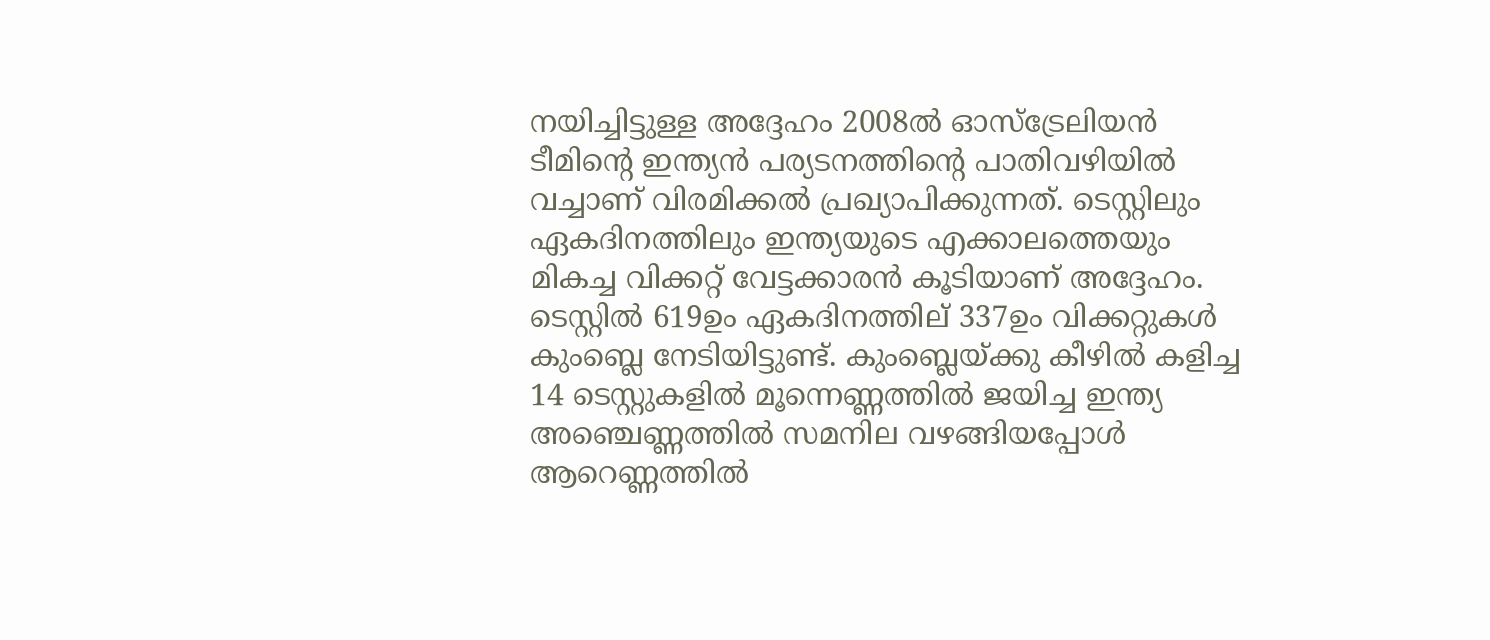നയിച്ചിട്ടുള്ള അദ്ദേഹം 2008ല്‍ ഓസ്‌ട്രേലിയന്‍ ടീമിന്റെ ഇന്ത്യന്‍ പര്യടനത്തിന്റെ പാതിവഴിയില്‍ വച്ചാണ് വിരമിക്കല്‍ പ്രഖ്യാപിക്കുന്നത്. ടെസ്റ്റിലും ഏകദിനത്തിലും ഇന്ത്യയുടെ എക്കാലത്തെയും മികച്ച വിക്കറ്റ് വേട്ടക്കാരന്‍ കൂടിയാണ് അദ്ദേഹം. ടെസ്റ്റില്‍ 619ഉം ഏകദിനത്തില് 337ഉം വിക്കറ്റുകള്‍ കുംബ്ലെ നേടിയിട്ടുണ്ട്. കുംബ്ലെയ്ക്കു കീഴില്‍ കളിച്ച 14 ടെസ്റ്റുകളില്‍ മൂന്നെണ്ണത്തില്‍ ജയിച്ച ഇന്ത്യ അഞ്ചെണ്ണത്തില്‍ സമനില വഴങ്ങിയപ്പോള്‍ ആറെണ്ണത്തില്‍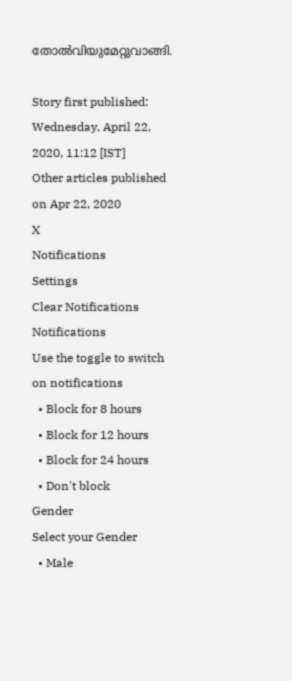തോല്‍വിയുമേറ്റുവാങ്ങി.

Story first published: Wednesday, April 22, 2020, 11:12 [IST]
Other articles published on Apr 22, 2020
X
Notifications
Settings
Clear Notifications
Notifications
Use the toggle to switch on notifications
  • Block for 8 hours
  • Block for 12 hours
  • Block for 24 hours
  • Don't block
Gender
Select your Gender
  • Male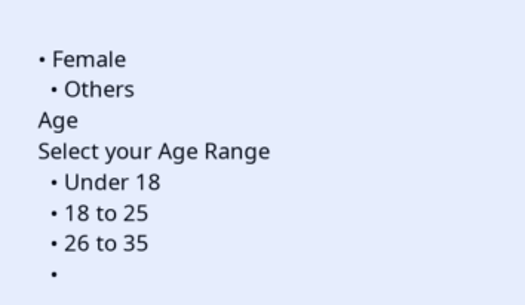• Female
  • Others
Age
Select your Age Range
  • Under 18
  • 18 to 25
  • 26 to 35
  •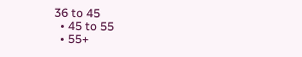36 to 45
  • 45 to 55
  • 55+